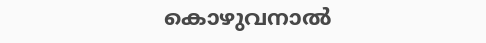കൊഴുവനാൽ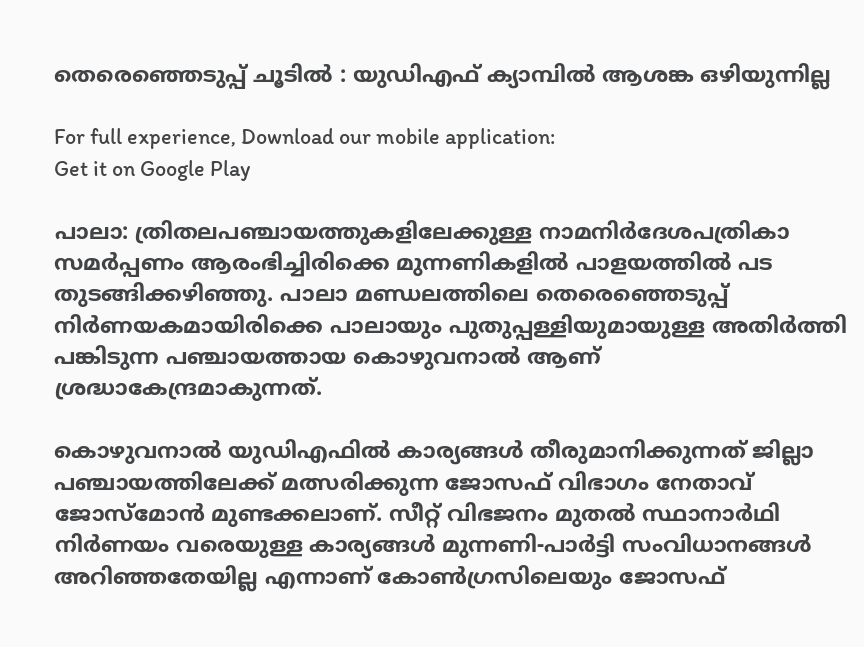തെരെഞ്ഞെടുപ്പ് ചൂടിൽ : യുഡിഎഫ് ക്യാമ്പിൽ ആശങ്ക ഒഴിയുന്നില്ല

For full experience, Download our mobile application:
Get it on Google Play

പാലാ: ത്രിതലപഞ്ചായത്തുകളിലേക്കുള്ള നാമനിർദേശപത്രികാ സമർപ്പണം ആരംഭിച്ചിരിക്കെ മുന്നണികളിൽ പാളയത്തിൽ പട തുടങ്ങിക്കഴിഞ്ഞു. പാലാ മണ്ഡലത്തിലെ തെരെഞ്ഞെടുപ്പ് നിർണയകമായിരിക്കെ പാലായും പുതുപ്പള്ളിയുമായുള്ള അതിർത്തി പങ്കിടുന്ന പഞ്ചായത്തായ കൊഴുവനാൽ ആണ് ശ്രദ്ധാകേന്ദ്രമാകുന്നത്.

കൊഴുവനാൽ യുഡിഎഫിൽ കാര്യങ്ങൾ തീരുമാനിക്കുന്നത് ജില്ലാ പഞ്ചായത്തിലേക്ക് മത്സരിക്കുന്ന ജോസഫ് വിഭാഗം നേതാവ് ജോസ്മോൻ മുണ്ടക്കലാണ്. സീറ്റ് വിഭജനം മുതൽ സ്ഥാനാർഥി നിർണയം വരെയുള്ള കാര്യങ്ങൾ മുന്നണി-പാർട്ടി സംവിധാനങ്ങൾ അറിഞ്ഞതേയില്ല എന്നാണ് കോൺഗ്രസിലെയും ജോസഫ്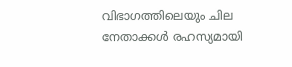വിഭാഗത്തിലെയും ചില നേതാക്കൾ രഹസ്യമായി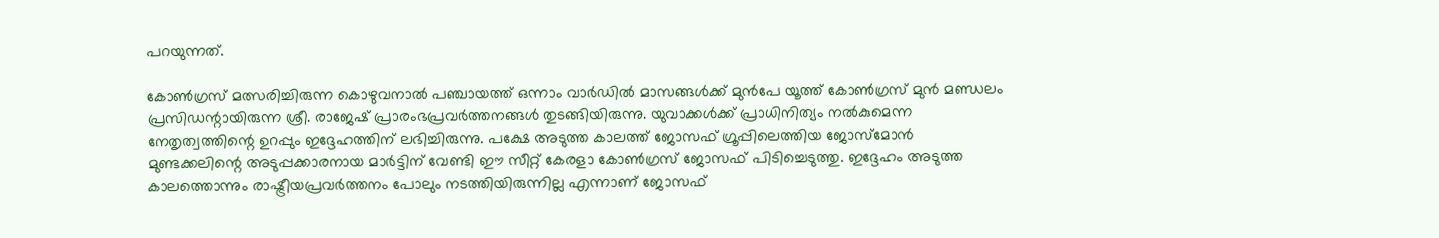പറയുന്നത്.

കോൺഗ്രസ് മത്സരിച്ചിരുന്ന കൊഴുവനാൽ പഞ്ചായത്ത് ഒന്നാം വാർഡിൽ മാസങ്ങൾക്ക് മുൻപേ യൂത്ത് കോൺഗ്രസ് മുൻ മണ്ഡലം പ്രസിഡന്റായിരുന്ന ശ്രീ. രാജേഷ് പ്രാരംഭപ്രവർത്തനങ്ങൾ തുടങ്ങിയിരുന്നു. യുവാക്കൾക്ക് പ്രാധിനിത്യം നൽകുമെന്ന നേതൃത്വത്തിന്റെ ഉറപ്പും ഇദ്ദേഹത്തിന് ലഭിച്ചിരുന്നു. പക്ഷേ അടുത്ത കാലത്ത് ജോസഫ് ഗ്രൂപ്പിലെത്തിയ ജോസ്മോൻ മുണ്ടക്കലിന്റെ അടുപ്പക്കാരനായ മാർട്ടിന് വേണ്ടി ഈ സീറ്റ് കേരളാ കോൺഗ്രസ് ജോസഫ് പിടിച്ചെടുത്തു. ഇദ്ദേഹം അടുത്ത കാലത്തൊന്നും രാഷ്ട്രീയപ്രവർത്തനം പോലും നടത്തിയിരുന്നില്ല എന്നാണ് ജോസഫ്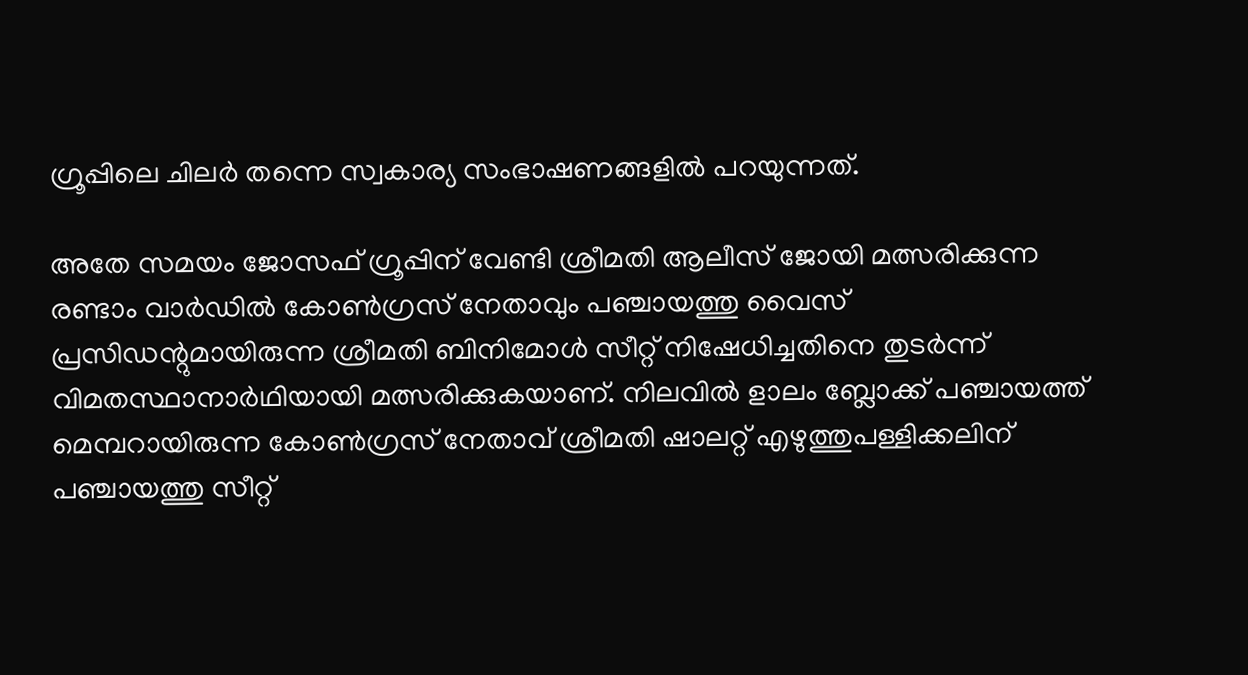ഗ്രൂപ്പിലെ ചിലർ തന്നെ സ്വകാര്യ സംഭാഷണങ്ങളിൽ പറയുന്നത്.

അതേ സമയം ജോസഫ് ഗ്രൂപ്പിന് വേണ്ടി ശ്രീമതി ആലീസ് ജോയി മത്സരിക്കുന്ന രണ്ടാം വാർഡിൽ കോൺഗ്രസ് നേതാവും പഞ്ചായത്തു വൈസ് പ്രസിഡന്റുമായിരുന്ന ശ്രീമതി ബിനിമോൾ സീറ്റ് നിഷേധിച്ചതിനെ തുടർന്ന് വിമതസ്ഥാനാർഥിയായി മത്സരിക്കുകയാണ്. നിലവിൽ ളാലം ബ്ലോക്ക് പഞ്ചായത്ത് മെമ്പറായിരുന്ന കോൺഗ്രസ് നേതാവ് ശ്രീമതി ഷാലറ്റ് എഴുത്തുപള്ളിക്കലിന് പഞ്ചായത്തു സീറ്റ്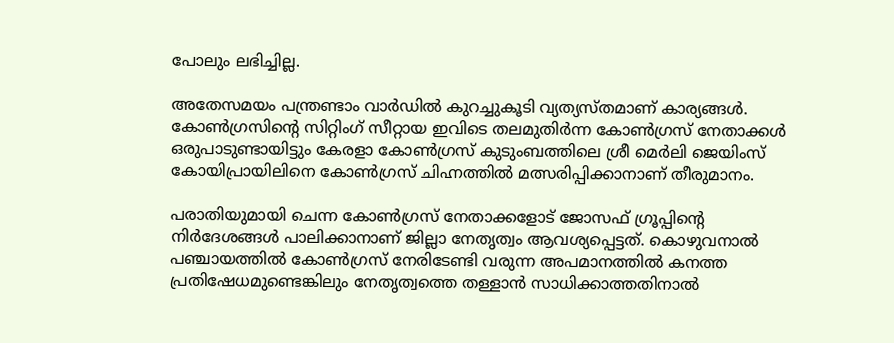പോലും ലഭിച്ചില്ല.

അതേസമയം പന്ത്രണ്ടാം വാർഡിൽ കുറച്ചുകൂടി വ്യത്യസ്തമാണ് കാര്യങ്ങൾ. കോൺഗ്രസിന്റെ സിറ്റിംഗ് സീറ്റായ ഇവിടെ തലമുതിർന്ന കോൺഗ്രസ് നേതാക്കൾ ഒരുപാടുണ്ടായിട്ടും കേരളാ കോൺഗ്രസ് കുടുംബത്തിലെ ശ്രീ മെർലി ജെയിംസ് കോയിപ്രായിലിനെ കോൺഗ്രസ് ചിഹ്നത്തിൽ മത്സരിപ്പിക്കാനാണ് തീരുമാനം.

പരാതിയുമായി ചെന്ന കോൺഗ്രസ് നേതാക്കളോട് ജോസഫ് ഗ്രൂപ്പിന്റെ നിർദേശങ്ങൾ പാലിക്കാനാണ് ജില്ലാ നേതൃത്വം ആവശ്യപ്പെട്ടത്. കൊഴുവനാൽ പഞ്ചായത്തിൽ കോൺഗ്രസ് നേരിടേണ്ടി വരുന്ന അപമാനത്തിൽ കനത്ത പ്രതിഷേധമുണ്ടെങ്കിലും നേതൃത്വത്തെ തള്ളാൻ സാധിക്കാത്തതിനാൽ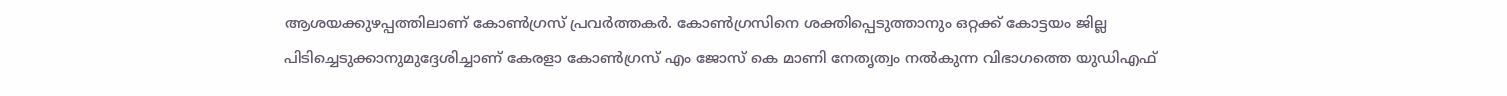ആശയക്കുഴപ്പത്തിലാണ് കോൺഗ്രസ് പ്രവർത്തകർ. കോൺഗ്രസിനെ ശക്തിപ്പെടുത്താനും ഒറ്റക്ക് കോട്ടയം ജില്ല പിടിച്ചെടുക്കാനുമുദ്ദേശിച്ചാണ് കേരളാ കോൺഗ്രസ് എം ജോസ് കെ മാണി നേതൃത്വം നൽകുന്ന വിഭാഗത്തെ യുഡിഎഫ്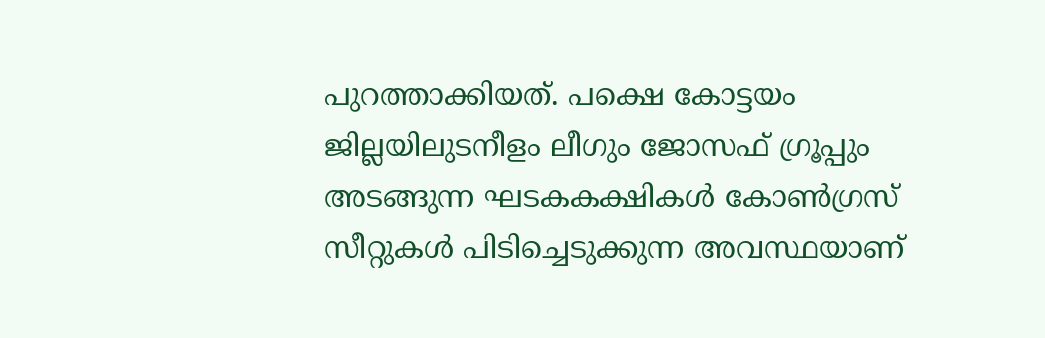പുറത്താക്കിയത്. പക്ഷെ കോട്ടയം ജില്ലയിലുടനീളം ലീഗും ജോസഫ് ഗ്രൂപ്പും അടങ്ങുന്ന ഘടകകക്ഷികൾ കോൺഗ്രസ് സീറ്റുകൾ പിടിച്ചെടുക്കുന്ന അവസ്ഥയാണ്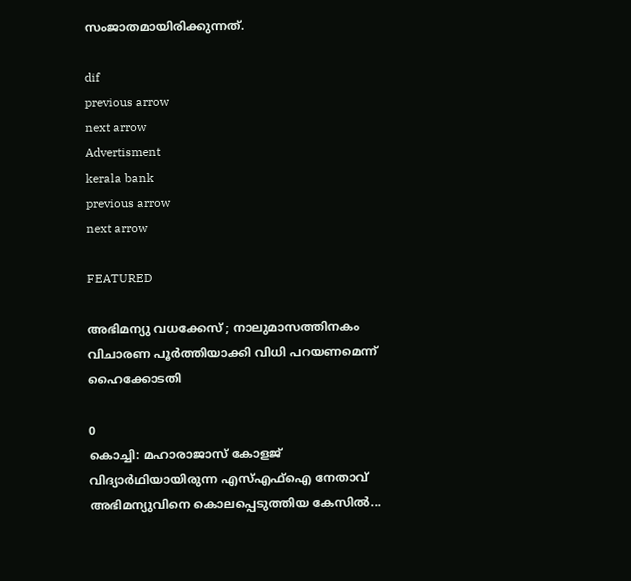സംജാതമായിരിക്കുന്നത്.

dif
previous arrow
next arrow
Advertisment
kerala bank
previous arrow
next arrow

FEATURED

അഭിമന്യു വധക്കേസ് ; നാലുമാസത്തിനകം വിചാരണ പൂര്‍ത്തിയാക്കി വിധി പറയണമെന്ന് ഹൈക്കോടതി

0
കൊച്ചി: മഹാരാജാസ് കോളജ് വിദ്യാര്‍ഥിയായിരുന്ന എസ്എഫ്ഐ നേതാവ് അഭിമന്യുവിനെ കൊലപ്പെടുത്തിയ കേസില്‍...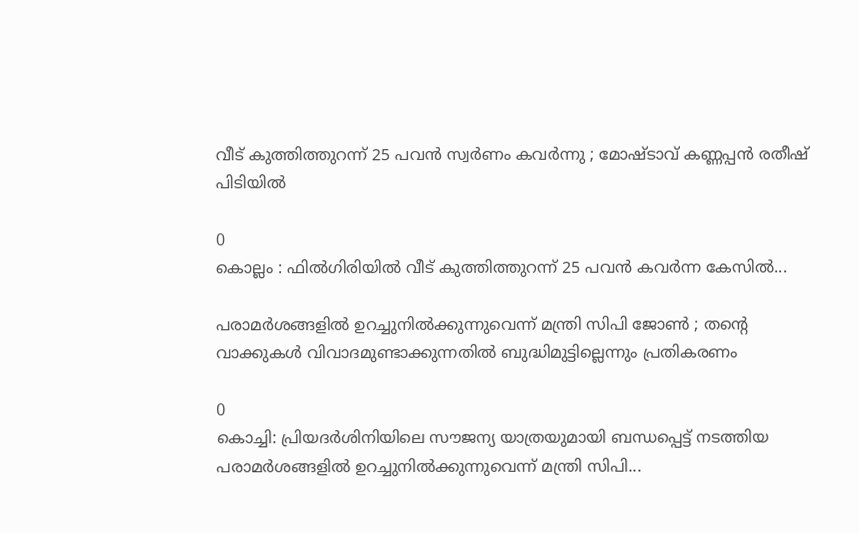വീട് കുത്തിത്തുറന്ന് 25 പവൻ സ്വർണം കവർന്നു ; മോഷ്ടാവ് കണ്ണപ്പൻ രതീഷ് പിടിയിൽ

0
കൊല്ലം : ഫിൽഗിരിയിൽ വീട് കുത്തിത്തുറന്ന് 25 പവൻ കവർന്ന കേസിൽ...

പരാമർശങ്ങളിൽ ഉറച്ചുനിൽക്കുന്നുവെന്ന് മന്ത്രി സിപി ജോൺ ; തന്റെ വാക്കുകൾ വിവാദമുണ്ടാക്കുന്നതിൽ ബുദ്ധിമുട്ടില്ലെന്നും പ്രതികരണം

0
കൊച്ചി: പ്രിയദർശിനിയിലെ സൗജന്യ യാത്രയുമായി ബന്ധപ്പെട്ട് നടത്തിയ പരാമർശങ്ങളിൽ ഉറച്ചുനിൽക്കുന്നുവെന്ന് മന്ത്രി സിപി...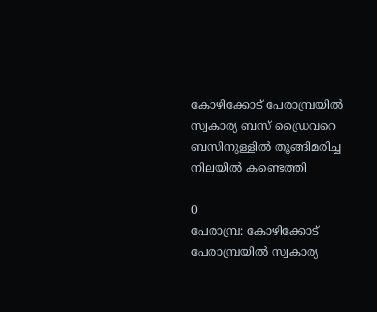കോഴിക്കോട് പേരാമ്പ്രയിൽ സ്വകാര്യ ബസ് ഡ്രൈവറെ ബസിനുള്ളിൽ തൂങ്ങിമരിച്ച നിലയിൽ കണ്ടെത്തി

0
പേരാമ്പ്ര: കോഴിക്കോട് പേരാമ്പ്രയിൽ സ്വകാര്യ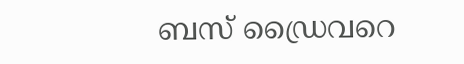ബസ് ഡ്രൈവറെ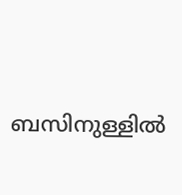ബസിനുള്ളിൽ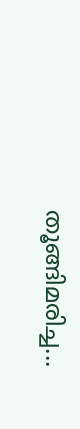തൂങ്ങിമരിച്ച...